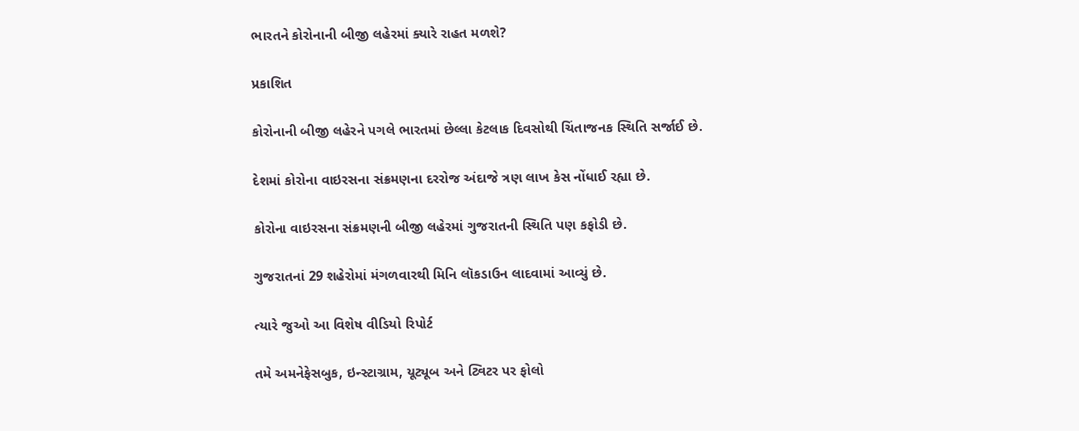ભારતને કોરોનાની બીજી લહેરમાં ક્યારે રાહત મળશે?

પ્રકાશિત

કોરોનાની બીજી લહેરને પગલે ભારતમાં છેલ્લા કેટલાક દિવસોથી ચિંતાજનક સ્થિતિ સર્જાઈ છે.

દેશમાં કોરોના વાઇરસના સંક્રમણના દરરોજ અંદાજે ત્રણ લાખ કેસ નોંધાઈ રહ્યા છે.

કોરોના વાઇરસના સંક્રમણની બીજી લહેરમાં ગુજરાતની સ્થિતિ પણ કફોડી છે.

ગુજરાતનાં 29 શહેરોમાં મંગળવારથી મિનિ લૉકડાઉન લાદવામાં આવ્યું છે.

ત્યારે જુઓ આ વિશેષ વીડિયો રિપોર્ટ

તમે અમનેફેસબુક, ઇન્સ્ટાગ્રામ, યૂટ્યૂબ અને ટ્વિટર પર ફોલો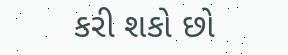કરી શકો છો